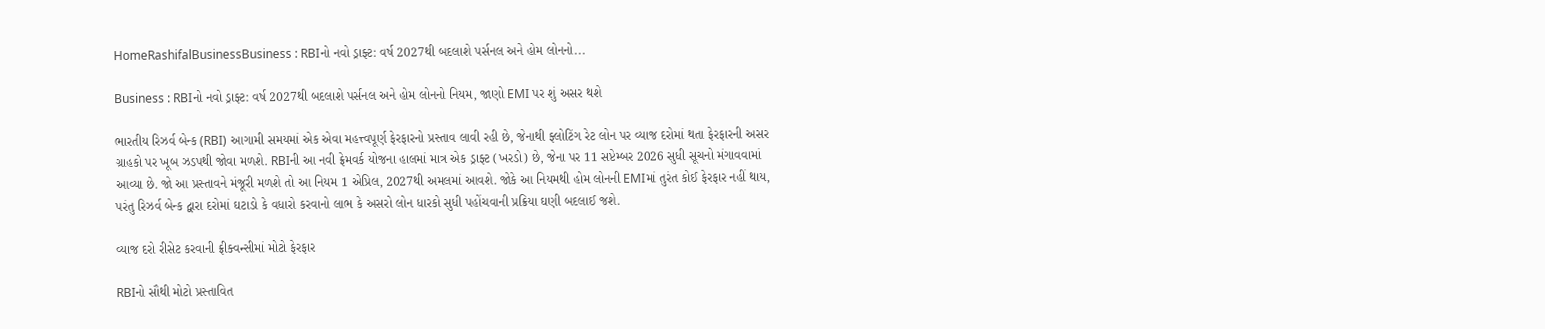HomeRashifalBusinessBusiness : RBIનો નવો ડ્રાફ્ટ: વર્ષ 2027થી બદલાશે પર્સનલ અને હોમ લોનનો...

Business : RBIનો નવો ડ્રાફ્ટ: વર્ષ 2027થી બદલાશે પર્સનલ અને હોમ લોનનો નિયમ, જાણો EMI પર શું અસર થશે

ભારતીય રિઝર્વ બેન્ક (RBI) આગામી સમયમાં એક એવા મહત્ત્વપૂર્ણ ફેરફારનો પ્રસ્તાવ લાવી રહી છે, જેનાથી ફ્લોટિંગ રેટ લોન પર વ્યાજ દરોમાં થતા ફેરફારની અસર ગ્રાહકો પર ખૂબ ઝડપથી જોવા મળશે. RBIની આ નવી ફ્રેમવર્ક યોજના હાલમાં માત્ર એક ડ્રાફ્ટ (ખરડો) છે, જેના પર 11 સપ્ટેમ્બર 2026 સુધી સૂચનો મંગાવવામાં આવ્યા છે. જો આ પ્રસ્તાવને મંજૂરી મળશે તો આ નિયમ 1 એપ્રિલ, 2027થી અમલમાં આવશે. જોકે આ નિયમથી હોમ લોનની EMIમાં તુરંત કોઈ ફેરફાર નહીં થાય, પરંતુ રિઝર્વ બેન્ક દ્વારા દરોમાં ઘટાડો કે વધારો કરવાનો લાભ કે અસરો લોન ધારકો સુધી પહોંચવાની પ્રક્રિયા ઘણી બદલાઈ જશે.

વ્યાજ દરો રીસેટ કરવાની ફ્રીક્વન્સીમાં મોટો ફેરફાર

RBIનો સૌથી મોટો પ્રસ્તાવિત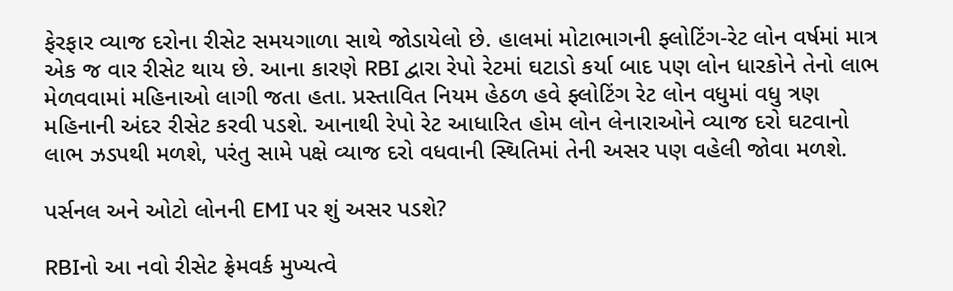ફેરફાર વ્યાજ દરોના રીસેટ સમયગાળા સાથે જોડાયેલો છે. હાલમાં મોટાભાગની ફ્લોટિંગ-રેટ લોન વર્ષમાં માત્ર એક જ વાર રીસેટ થાય છે. આના કારણે RBI દ્વારા રેપો રેટમાં ઘટાડો કર્યા બાદ પણ લોન ધારકોને તેનો લાભ મેળવવામાં મહિનાઓ લાગી જતા હતા. પ્રસ્તાવિત નિયમ હેઠળ હવે ફ્લોટિંગ રેટ લોન વધુમાં વધુ ત્રણ મહિનાની અંદર રીસેટ કરવી પડશે. આનાથી રેપો રેટ આધારિત હોમ લોન લેનારાઓને વ્યાજ દરો ઘટવાનો લાભ ઝડપથી મળશે, પરંતુ સામે પક્ષે વ્યાજ દરો વધવાની સ્થિતિમાં તેની અસર પણ વહેલી જોવા મળશે.

પર્સનલ અને ઓટો લોનની EMI પર શું અસર પડશે?

RBIનો આ નવો રીસેટ ફ્રેમવર્ક મુખ્યત્વે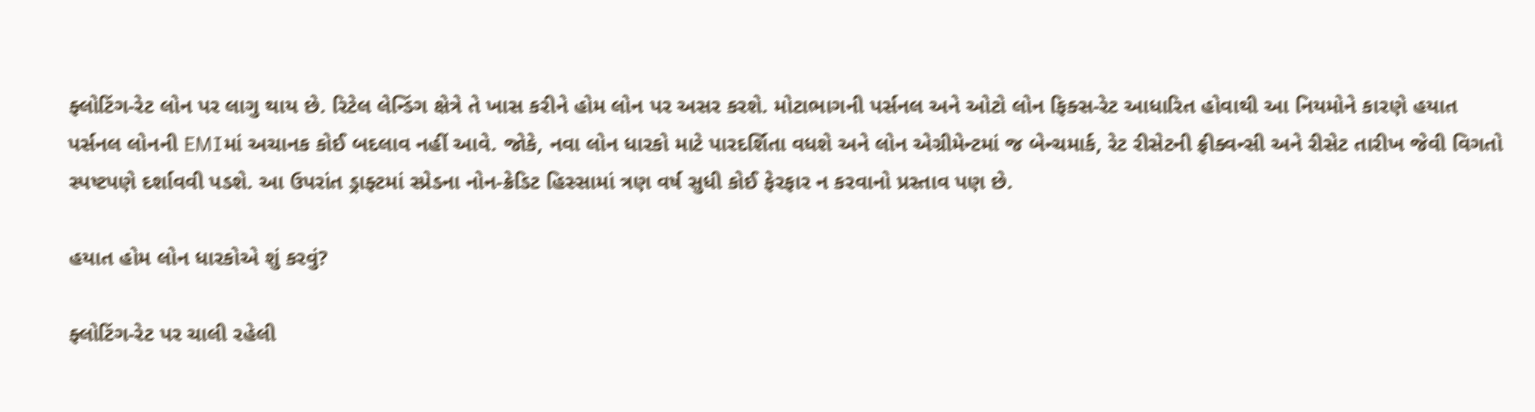ફ્લોટિંગ-રેટ લોન પર લાગુ થાય છે. રિટેલ લેન્ડિંગ ક્ષેત્રે તે ખાસ કરીને હોમ લોન પર અસર કરશે. મોટાભાગની પર્સનલ અને ઓટો લોન ફિક્સ-રેટ આધારિત હોવાથી આ નિયમોને કારણે હયાત પર્સનલ લોનની EMIમાં અચાનક કોઈ બદલાવ નહીં આવે. જોકે, નવા લોન ધારકો માટે પારદર્શિતા વધશે અને લોન એગ્રીમેન્ટમાં જ બેન્ચમાર્ક, રેટ રીસેટની ફ્રીક્વન્સી અને રીસેટ તારીખ જેવી વિગતો સ્પષ્ટપણે દર્શાવવી પડશે. આ ઉપરાંત ડ્રાફ્ટમાં સ્પ્રેડના નોન-ક્રેડિટ હિસ્સામાં ત્રણ વર્ષ સુધી કોઈ ફેરફાર ન કરવાનો પ્રસ્તાવ પણ છે.

હયાત હોમ લોન ધારકોએ શું કરવું?

ફ્લોટિંગ-રેટ પર ચાલી રહેલી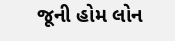જૂની હોમ લોન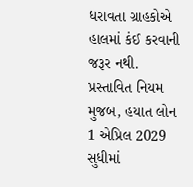ધરાવતા ગ્રાહકોએ હાલમાં કંઈ કરવાની જરૂર નથી. પ્રસ્તાવિત નિયમ મુજબ, હયાત લોન 1 એપ્રિલ 2029 સુધીમાં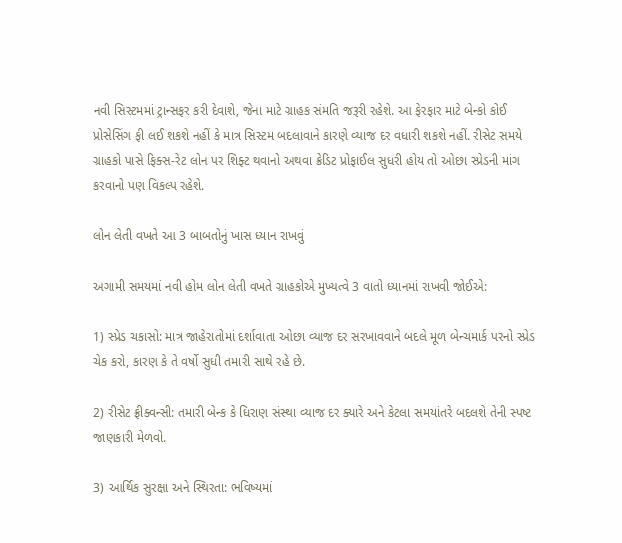નવી સિસ્ટમમાં ટ્રાન્સફર કરી દેવાશે, જેના માટે ગ્રાહક સંમતિ જરૂરી રહેશે. આ ફેરફાર માટે બેન્કો કોઈ પ્રોસેસિંગ ફી લઈ શકશે નહીં કે માત્ર સિસ્ટમ બદલાવાને કારણે વ્યાજ દર વધારી શકશે નહીં. રીસેટ સમયે ગ્રાહકો પાસે ફિક્સ-રેટ લોન પર શિફ્ટ થવાનો અથવા ક્રેડિટ પ્રોફાઈલ સુધરી હોય તો ઓછા સ્પ્રેડની માંગ કરવાનો પણ વિકલ્પ રહેશે.

લોન લેતી વખતે આ 3 બાબતોનું ખાસ ધ્યાન રાખવું

અગામી સમયમાં નવી હોમ લોન લેતી વખતે ગ્રાહકોએ મુખ્યત્વે 3 વાતો ધ્યાનમાં રાખવી જોઈએ:

1) સ્પ્રેડ ચકાસો: માત્ર જાહેરાતોમાં દર્શાવાતા ઓછા વ્યાજ દર સરખાવવાને બદલે મૂળ બેન્ચમાર્ક પરનો સ્પ્રેડ ચેક કરો, કારણ કે તે વર્ષો સુધી તમારી સાથે રહે છે.

2) રીસેટ ફ્રીક્વન્સી: તમારી બેન્ક કે ધિરાણ સંસ્થા વ્યાજ દર ક્યારે અને કેટલા સમયાંતરે બદલશે તેની સ્પષ્ટ જાણકારી મેળવો.

3) આર્થિક સુરક્ષા અને સ્થિરતા: ભવિષ્યમાં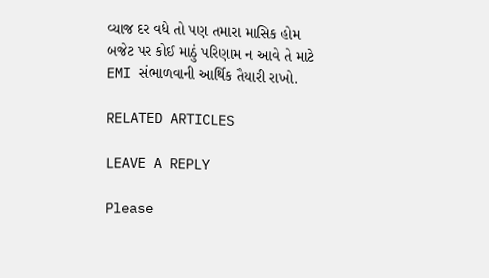વ્યાજ દર વધે તો પણ તમારા માસિક હોમ બજેટ પર કોઈ માઠું પરિણામ ન આવે તે માટે EMI સંભાળવાની આર્થિક તૈયારી રાખો.

RELATED ARTICLES

LEAVE A REPLY

Please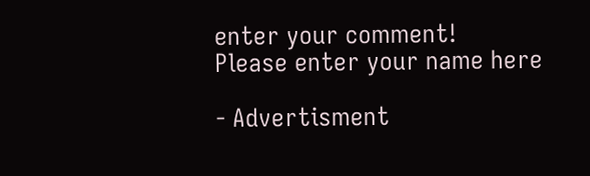enter your comment!
Please enter your name here

- Advertisment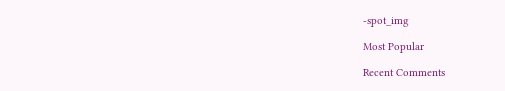-spot_img

Most Popular

Recent Comments